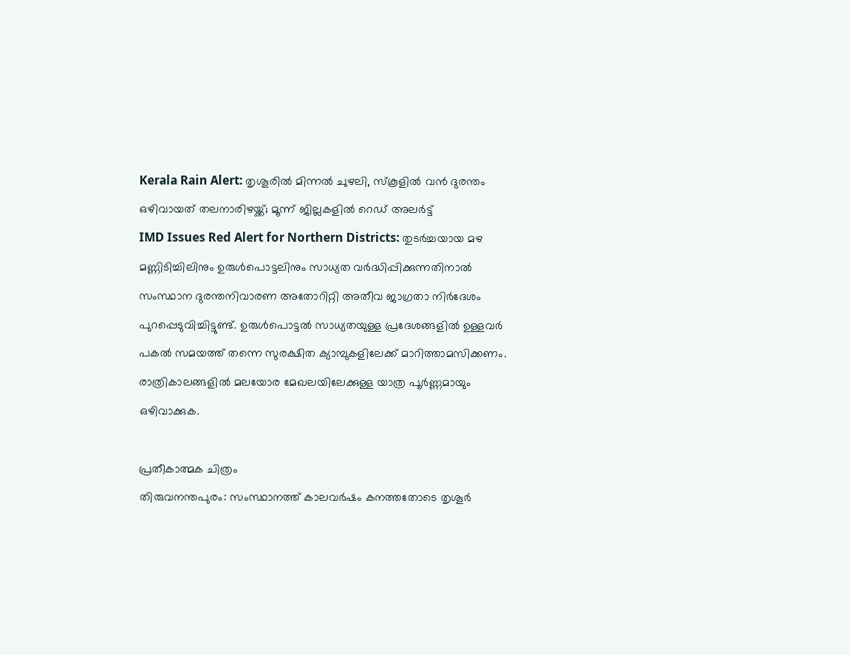Kerala Rain Alert: തൃശൂരിൽ മിന്നൽ ചുഴലി, സ്കൂളിൽ വൻ ദുരന്തം ഒഴിവായത് തലനാരിഴയ്ക്ക്; മൂന്ന് ജില്ലകളിൽ റെഡ് അലർട്ട്
IMD Issues Red Alert for Northern Districts: തുടർച്ചയായ മഴ മണ്ണിടിച്ചിലിനും ഉരുൾപൊട്ടലിനും സാധ്യത വർദ്ധിപ്പിക്കുന്നതിനാൽ സംസ്ഥാന ദുരന്തനിവാരണ അതോറിറ്റി അതീവ ജാഗ്രതാ നിർദേശം പുറപ്പെടുവിച്ചിട്ടുണ്ട്. ഉരുൾപൊട്ടൽ സാധ്യതയുള്ള പ്രദേശങ്ങളിൽ ഉള്ളവർ പകൽ സമയത്ത് തന്നെ സുരക്ഷിത ക്യാമ്പുകളിലേക്ക് മാറിത്താമസിക്കണം. രാത്രികാലങ്ങളിൽ മലയോര മേഖലയിലേക്കുള്ള യാത്ര പൂർണ്ണമായും ഒഴിവാക്കുക.

പ്രതീകാത്മക ചിത്രം
തിരുവനന്തപുരം: സംസ്ഥാനത്ത് കാലവർഷം കനത്തതോടെ തൃശൂർ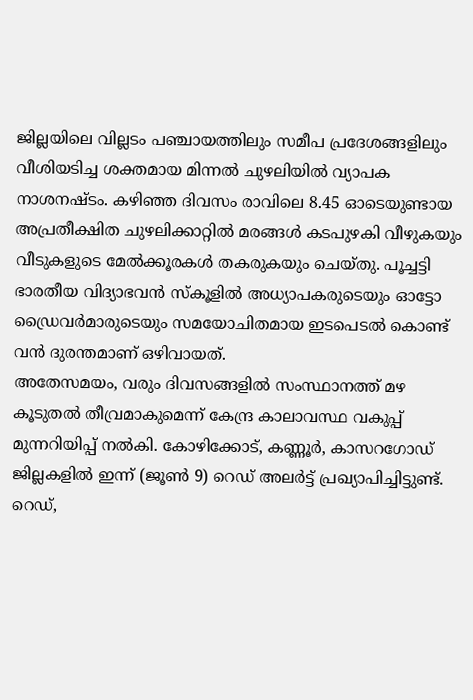ജില്ലയിലെ വില്ലടം പഞ്ചായത്തിലും സമീപ പ്രദേശങ്ങളിലും വീശിയടിച്ച ശക്തമായ മിന്നൽ ചുഴലിയിൽ വ്യാപക നാശനഷ്ടം. കഴിഞ്ഞ ദിവസം രാവിലെ 8.45 ഓടെയുണ്ടായ അപ്രതീക്ഷിത ചുഴലിക്കാറ്റിൽ മരങ്ങൾ കടപുഴകി വീഴുകയും വീടുകളുടെ മേൽക്കൂരകൾ തകരുകയും ചെയ്തു. പൂച്ചട്ടി ഭാരതീയ വിദ്യാഭവൻ സ്കൂളിൽ അധ്യാപകരുടെയും ഓട്ടോ ഡ്രൈവർമാരുടെയും സമയോചിതമായ ഇടപെടൽ കൊണ്ട് വൻ ദുരന്തമാണ് ഒഴിവായത്.
അതേസമയം, വരും ദിവസങ്ങളിൽ സംസ്ഥാനത്ത് മഴ കൂടുതൽ തീവ്രമാകുമെന്ന് കേന്ദ്ര കാലാവസ്ഥ വകുപ്പ് മുന്നറിയിപ്പ് നൽകി. കോഴിക്കോട്, കണ്ണൂർ, കാസറഗോഡ് ജില്ലകളിൽ ഇന്ന് (ജൂൺ 9) റെഡ് അലർട്ട് പ്രഖ്യാപിച്ചിട്ടുണ്ട്.
റെഡ്,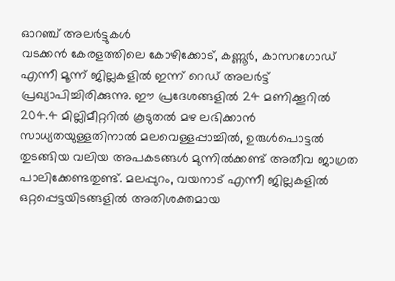ഓറഞ്ച് അലർട്ടുകൾ
വടക്കൻ കേരളത്തിലെ കോഴിക്കോട്, കണ്ണൂർ, കാസറഗോഡ് എന്നീ മൂന്ന് ജില്ലകളിൽ ഇന്ന് റെഡ് അലർട്ട് പ്രഖ്യാപിച്ചിരിക്കുന്നു. ഈ പ്രദേശങ്ങളിൽ 24 മണിക്കൂറിൽ 204.4 മില്ലിമീറ്ററിൽ കൂടുതൽ മഴ ലഭിക്കാൻ സാധ്യതയുള്ളതിനാൽ മലവെള്ളപ്പാച്ചിൽ, ഉരുൾപൊട്ടൽ തുടങ്ങിയ വലിയ അപകടങ്ങൾ മുന്നിൽക്കണ്ട് അതീവ ജാഗ്രത പാലിക്കേണ്ടതുണ്ട്. മലപ്പുറം, വയനാട് എന്നീ ജില്ലകളിൽ ഒറ്റപ്പെട്ടയിടങ്ങളിൽ അതിശക്തമായ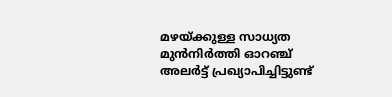മഴയ്ക്കുള്ള സാധ്യത മുൻനിർത്തി ഓറഞ്ച് അലർട്ട് പ്രഖ്യാപിച്ചിട്ടുണ്ട്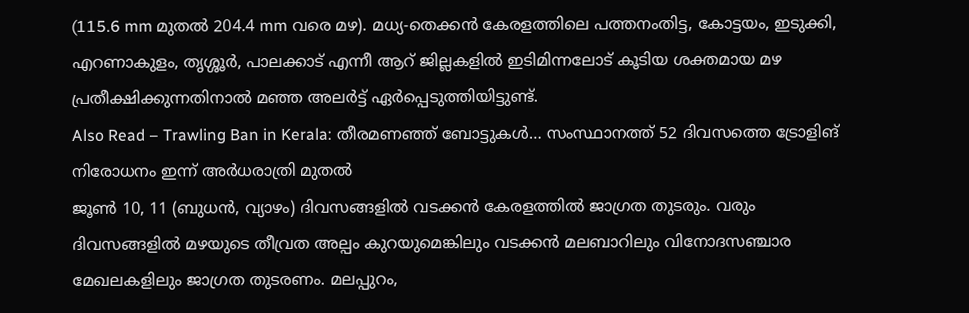(115.6 mm മുതൽ 204.4 mm വരെ മഴ). മധ്യ-തെക്കൻ കേരളത്തിലെ പത്തനംതിട്ട, കോട്ടയം, ഇടുക്കി, എറണാകുളം, തൃശ്ശൂർ, പാലക്കാട് എന്നീ ആറ് ജില്ലകളിൽ ഇടിമിന്നലോട് കൂടിയ ശക്തമായ മഴ പ്രതീക്ഷിക്കുന്നതിനാൽ മഞ്ഞ അലർട്ട് ഏർപ്പെടുത്തിയിട്ടുണ്ട്.
Also Read – Trawling Ban in Kerala: തീരമണഞ്ഞ് ബോട്ടുകൾ… സംസ്ഥാനത്ത് 52 ദിവസത്തെ ട്രോളിങ് നിരോധനം ഇന്ന് അർധരാത്രി മുതൽ
ജൂൺ 10, 11 (ബുധൻ, വ്യാഴം) ദിവസങ്ങളിൽ വടക്കൻ കേരളത്തിൽ ജാഗ്രത തുടരും. വരും ദിവസങ്ങളിൽ മഴയുടെ തീവ്രത അല്പം കുറയുമെങ്കിലും വടക്കൻ മലബാറിലും വിനോദസഞ്ചാര മേഖലകളിലും ജാഗ്രത തുടരണം. മലപ്പുറം,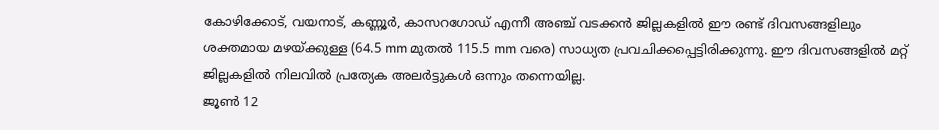കോഴിക്കോട്, വയനാട്, കണ്ണൂർ, കാസറഗോഡ് എന്നീ അഞ്ച് വടക്കൻ ജില്ലകളിൽ ഈ രണ്ട് ദിവസങ്ങളിലും ശക്തമായ മഴയ്ക്കുള്ള (64.5 mm മുതൽ 115.5 mm വരെ) സാധ്യത പ്രവചിക്കപ്പെട്ടിരിക്കുന്നു. ഈ ദിവസങ്ങളിൽ മറ്റ് ജില്ലകളിൽ നിലവിൽ പ്രത്യേക അലർട്ടുകൾ ഒന്നും തന്നെയില്ല.
ജൂൺ 12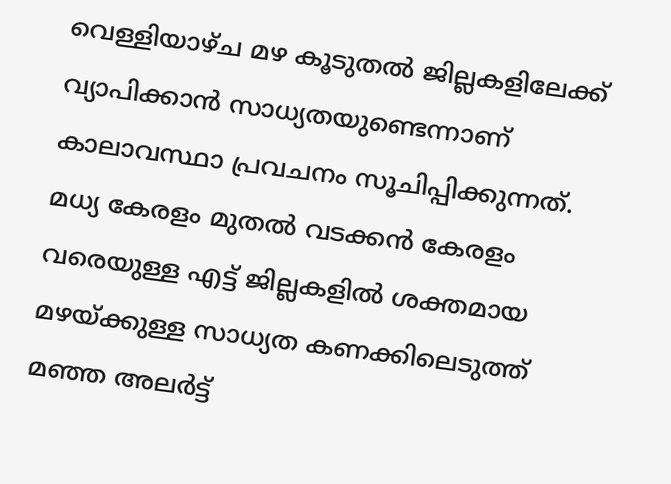വെള്ളിയാഴ്ച മഴ കൂടുതൽ ജില്ലകളിലേക്ക് വ്യാപിക്കാൻ സാധ്യതയുണ്ടെന്നാണ് കാലാവസ്ഥാ പ്രവചനം സൂചിപ്പിക്കുന്നത്. മധ്യ കേരളം മുതൽ വടക്കൻ കേരളം വരെയുള്ള എട്ട് ജില്ലകളിൽ ശക്തമായ മഴയ്ക്കുള്ള സാധ്യത കണക്കിലെടുത്ത് മഞ്ഞ അലർട്ട്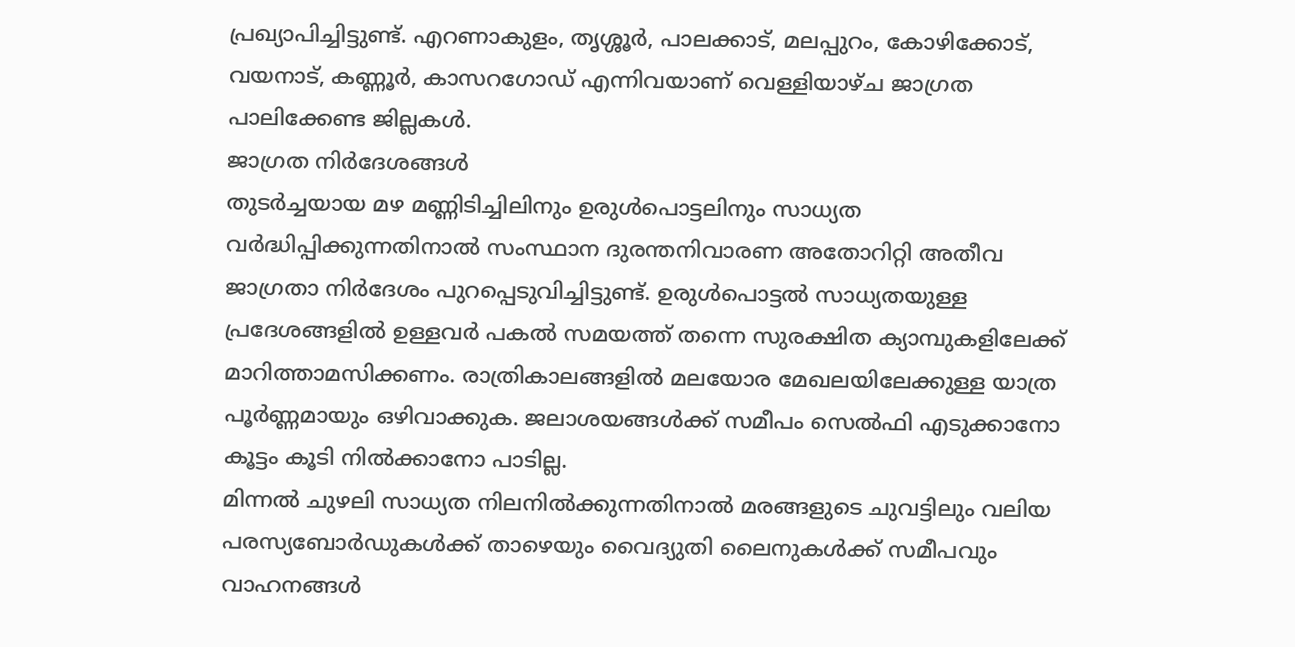പ്രഖ്യാപിച്ചിട്ടുണ്ട്. എറണാകുളം, തൃശ്ശൂർ, പാലക്കാട്, മലപ്പുറം, കോഴിക്കോട്, വയനാട്, കണ്ണൂർ, കാസറഗോഡ് എന്നിവയാണ് വെള്ളിയാഴ്ച ജാഗ്രത പാലിക്കേണ്ട ജില്ലകൾ.
ജാഗ്രത നിർദേശങ്ങൾ
തുടർച്ചയായ മഴ മണ്ണിടിച്ചിലിനും ഉരുൾപൊട്ടലിനും സാധ്യത വർദ്ധിപ്പിക്കുന്നതിനാൽ സംസ്ഥാന ദുരന്തനിവാരണ അതോറിറ്റി അതീവ ജാഗ്രതാ നിർദേശം പുറപ്പെടുവിച്ചിട്ടുണ്ട്. ഉരുൾപൊട്ടൽ സാധ്യതയുള്ള പ്രദേശങ്ങളിൽ ഉള്ളവർ പകൽ സമയത്ത് തന്നെ സുരക്ഷിത ക്യാമ്പുകളിലേക്ക് മാറിത്താമസിക്കണം. രാത്രികാലങ്ങളിൽ മലയോര മേഖലയിലേക്കുള്ള യാത്ര പൂർണ്ണമായും ഒഴിവാക്കുക. ജലാശയങ്ങൾക്ക് സമീപം സെൽഫി എടുക്കാനോ കൂട്ടം കൂടി നിൽക്കാനോ പാടില്ല.
മിന്നൽ ചുഴലി സാധ്യത നിലനിൽക്കുന്നതിനാൽ മരങ്ങളുടെ ചുവട്ടിലും വലിയ പരസ്യബോർഡുകൾക്ക് താഴെയും വൈദ്യുതി ലൈനുകൾക്ക് സമീപവും വാഹനങ്ങൾ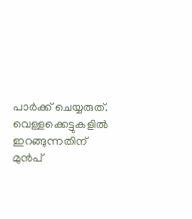പാർക്ക് ചെയ്യരുത്. വെള്ളക്കെട്ടുകളിൽ ഇറങ്ങുന്നതിന് മുൻപ്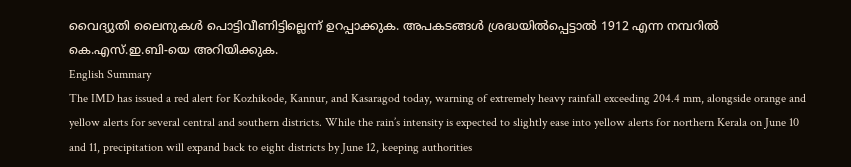വൈദ്യുതി ലൈനുകൾ പൊട്ടിവീണിട്ടില്ലെന്ന് ഉറപ്പാക്കുക. അപകടങ്ങൾ ശ്രദ്ധയിൽപ്പെട്ടാൽ 1912 എന്ന നമ്പറിൽ കെ.എസ്.ഇ.ബി-യെ അറിയിക്കുക.
English Summary
The IMD has issued a red alert for Kozhikode, Kannur, and Kasaragod today, warning of extremely heavy rainfall exceeding 204.4 mm, alongside orange and yellow alerts for several central and southern districts. While the rain’s intensity is expected to slightly ease into yellow alerts for northern Kerala on June 10 and 11, precipitation will expand back to eight districts by June 12, keeping authorities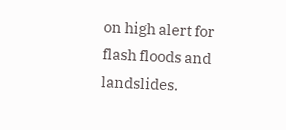on high alert for flash floods and landslides.